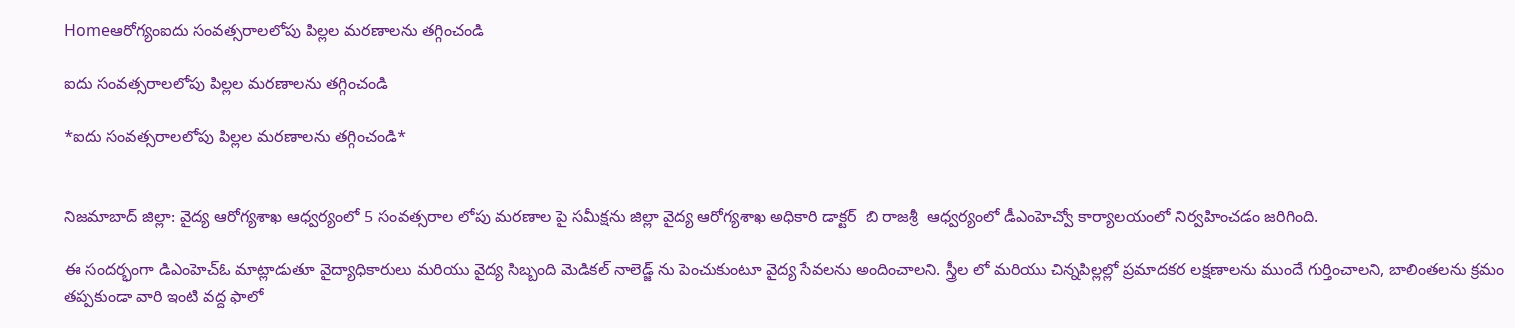Homeఆరోగ్యంఐదు సంవత్సరాలలోపు పిల్లల మరణాలను తగ్గించండి

ఐదు సంవత్సరాలలోపు పిల్లల మరణాలను తగ్గించండి

*ఐదు సంవత్సరాలలోపు పిల్లల మరణాలను తగ్గించండి*


నిజమాబాద్ జిల్లా: వైద్య ఆరోగ్యశాఖ ఆధ్వర్యంలో 5 సంవత్సరాల లోపు మరణాల పై సమీక్షను జిల్లా వైద్య ఆరోగ్యశాఖ అధికారి డాక్టర్  బి రాజశ్రీ  ఆధ్వర్యంలో డీఎంహెచ్వో కార్యాలయంలో నిర్వహించడం జరిగింది.

ఈ సందర్భంగా డిఎంహెచ్ఓ మాట్లాడుతూ వైద్యాధికారులు మరియు వైద్య సిబ్బంది మెడికల్ నాలెడ్జ్ ను పెంచుకుంటూ వైద్య సేవలను అందించాలని. స్త్రీల లో మరియు చిన్నపిల్లల్లో ప్రమాదకర లక్షణాలను ముందే గుర్తించాలని, బాలింతలను క్రమం తప్పకుండా వారి ఇంటి వద్ద ఫాలో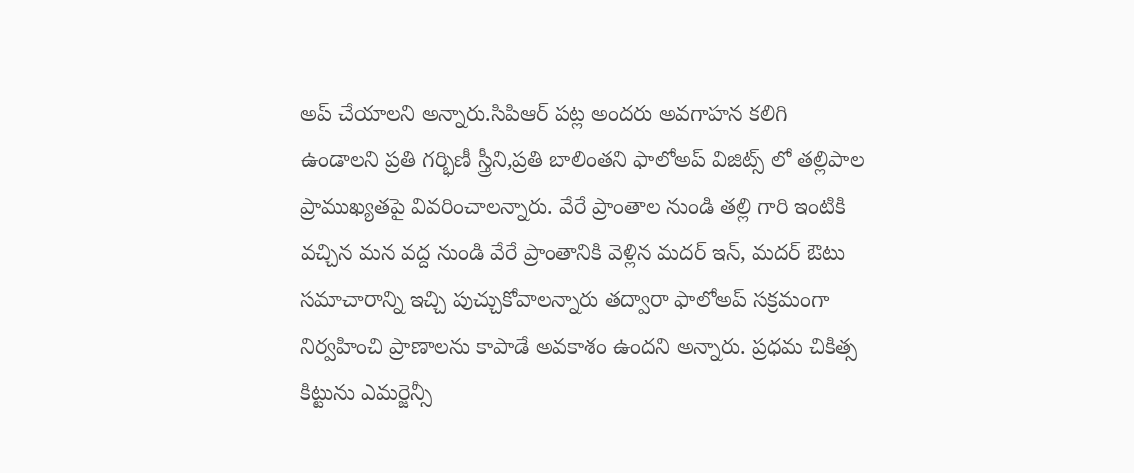అప్ చేయాలని అన్నారు.సిపిఆర్ పట్ల అందరు అవగాహన కలిగి ఉండాలని ప్రతి గర్భిణీ స్త్రీని,ప్రతి బాలింతని ఫాలోఅప్ విజిట్స్ లో తల్లిపాల ప్రాముఖ్యతపై వివరించాలన్నారు. వేరే ప్రాంతాల నుండి తల్లి గారి ఇంటికి వచ్చిన మన వద్ద నుండి వేరే ప్రాంతానికి వెళ్లిన మదర్ ఇన్, మదర్ ఔటు సమాచారాన్ని ఇచ్చి పుచ్చుకోవాలన్నారు తద్వారా ఫాలోఅప్ సక్రమంగా నిర్వహించి ప్రాణాలను కాపాడే అవకాశం ఉందని అన్నారు. ప్రధమ చికిత్స కిట్టును ఎమర్జెన్సీ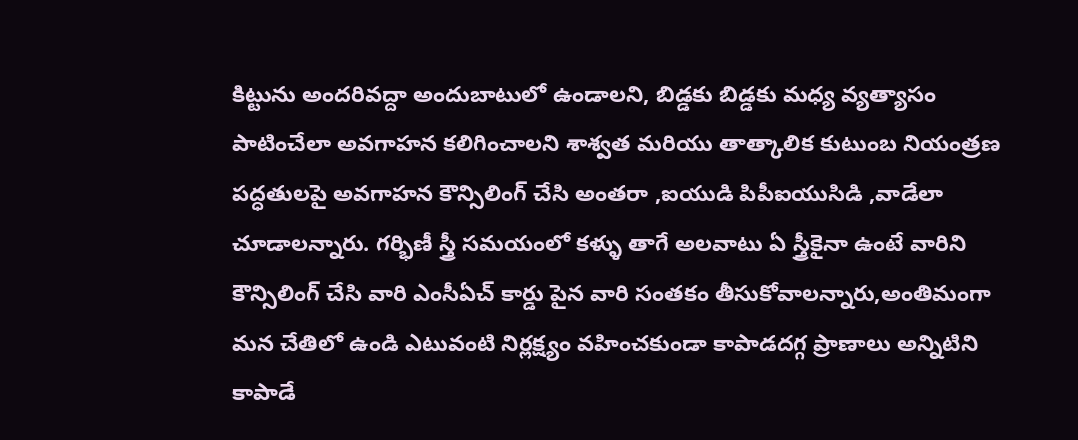కిట్టును అందరివద్దా అందుబాటులో ఉండాలని, బిడ్డకు బిడ్డకు మధ్య వ్యత్యాసం పాటించేలా అవగాహన కలిగించాలని శాశ్వత మరియు తాత్కాలిక కుటుంబ నియంత్రణ పద్ధతులపై అవగాహన కౌన్సిలింగ్ చేసి అంతరా ,ఐయుడి పిపీఐయుసిడి ,వాడేలా చూడాలన్నారు. గర్భిణీ స్త్రీ సమయంలో కళ్ళు తాగే అలవాటు ఏ స్త్రీకైనా ఉంటే వారిని కౌన్సిలింగ్ చేసి వారి ఎంసీఏచ్ కార్డు పైన వారి సంతకం తీసుకోవాలన్నారు,అంతిమంగా మన చేతిలో ఉండి ఎటువంటి నిర్లక్ష్యం వహించకుండా కాపాడదగ్గ ప్రాణాలు అన్నిటిని కాపాడే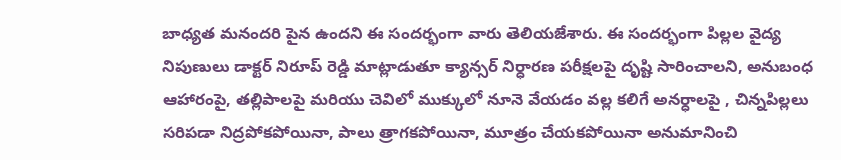బాధ్యత మనందరి పైన ఉందని ఈ సందర్భంగా వారు తెలియజేశారు. ఈ సందర్భంగా పిల్లల వైద్య నిపుణులు డాక్టర్ నిరూప్ రెడ్డి మాట్లాడుతూ క్యాన్సర్ నిర్ధారణ పరీక్షలపై దృష్టి సారించాలని, అనుబంధ ఆహారంపై, తల్లిపాలపై మరియు చెవిలో ముక్కులో నూనె వేయడం వల్ల కలిగే అనర్ధాలపై , చిన్నపిల్లలు సరిపడా నిద్రపోకపోయినా, పాలు త్రాగకపోయినా, మూత్రం చేయకపోయినా అనుమానించి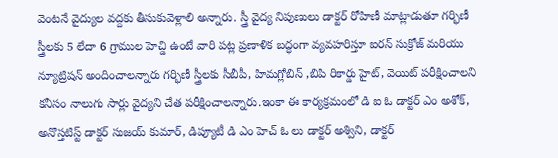వెంటనే వైద్యుల వద్దకు తీసుకువెళ్లాలి అన్నారు. స్త్రీ వైద్య నిపుణులు డాక్టర్ రోహిణీ మాట్లాడుతూ గర్భిణీ స్త్రీలకు 5 లేదా 6 గ్రాముల హెచ్డి ఉంటే వారి పట్ల ప్రణాళిక బద్ధంగా వ్యవహరిస్తూ ఐరన్ సుక్రోజ్ మరియు న్యూట్రిషన్ అందించాలన్నారు గర్భిణీ స్త్రీలకు సీబీపీ, హిమగ్లోబిన్ ,బిపి రికార్డు హైట్, వెయిట్ పరీక్షించాలని కనీసం నాలుగు సార్లు వైద్యని చేత పరీక్షించాలన్నారు.ఇంకా ఈ కార్యక్రమంలో డి ఐ ఓ డాక్టర్ ఎం అశోక్, అనొస్తటిస్ట్ డాక్టర్ సుజయ్ కుమార్, డిప్యూటీ డి ఎం హెచ్ ఓ లు డాక్టర్ అశ్విని, డాక్టర్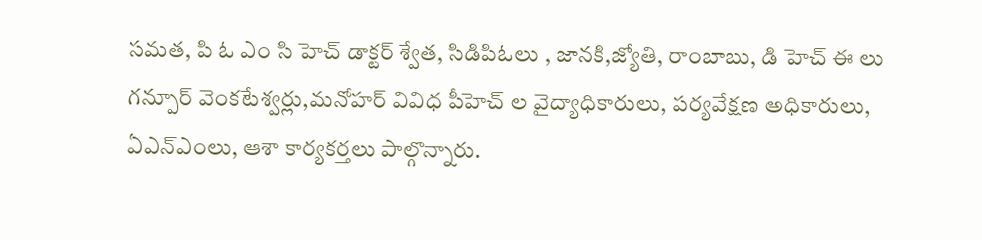సమత, పి ఓ ఎం సి హెచ్ డాక్టర్ శ్వేత, సిడిపిఓలు , జానకి,జ్యోతి, రాంబాబు, డి హెచ్ ఈ లు గన్పూర్ వెంకటేశ్వర్లు,మనోహర్ వివిధ పీహెచ్ ల వైద్యాధికారులు, పర్యవేక్షణ అధికారులు, ఏఎన్ఎంలు, ఆశా కార్యకర్తలు పాల్గొన్నారు.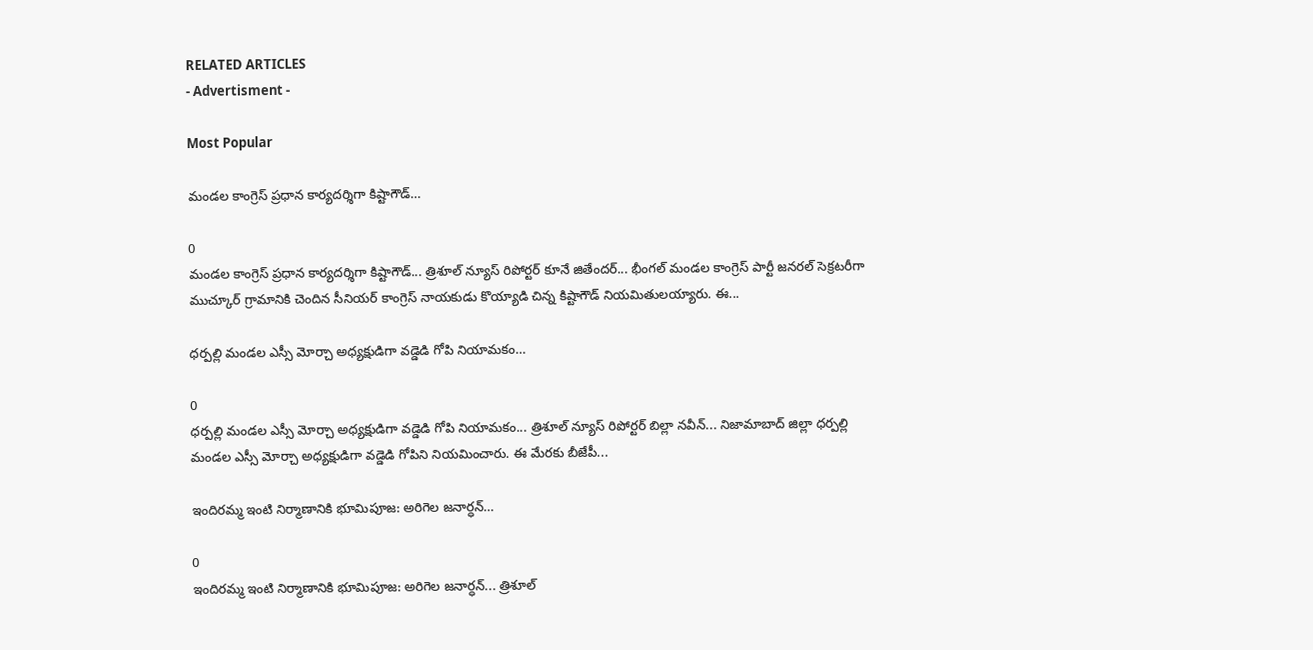RELATED ARTICLES
- Advertisment -

Most Popular

మండల కాంగ్రెస్ ప్రధాన కార్యదర్శిగా కిష్టాగౌడ్…

0
మండల కాంగ్రెస్ ప్రధాన కార్యదర్శిగా కిష్టాగౌడ్... త్రిశూల్ న్యూస్ రిపోర్టర్ కూనే జితేందర్... భీంగల్ మండల కాంగ్రెస్ పార్టీ జనరల్ సెక్రటరీగా ముచ్కూర్ గ్రామానికి చెందిన సీనియర్ కాంగ్రెస్ నాయకుడు కొయ్యాడి చిన్న కిష్టాగౌడ్ నియమితులయ్యారు. ఈ...

ధర్పల్లి మండల ఎస్సీ మోర్చా అధ్యక్షుడిగా వడ్డెడి గోపి నియామకం…

0
ధర్పల్లి మండల ఎస్సీ మోర్చా అధ్యక్షుడిగా వడ్డెడి గోపి నియామకం... త్రిశూల్ న్యూస్ రిపోర్టర్ బిల్లా నవీన్... నిజామాబాద్ జిల్లా ధర్పల్లి మండల ఎస్సీ మోర్చా అధ్యక్షుడిగా వడ్డెడి గోపిని నియమించారు. ఈ మేరకు బీజేపీ...

ఇందిరమ్మ ఇంటి నిర్మాణానికి భూమిపూజ: అరిగెల జనార్ధన్…

0
ఇందిరమ్మ ఇంటి నిర్మాణానికి భూమిపూజ: అరిగెల జనార్ధన్... త్రిశూల్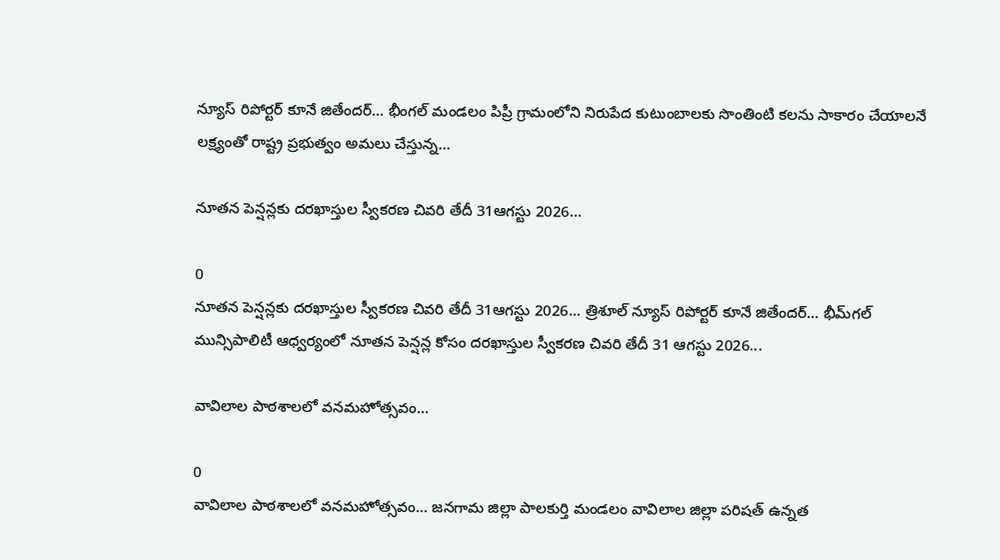న్యూస్ రిపోర్టర్ కూనే జితేందర్... భీంగల్ మండలం పిప్రీ గ్రామంలోని నిరుపేద కుటుంబాలకు సొంతింటి కలను సాకారం చేయాలనే లక్ష్యంతో రాష్ట్ర ప్రభుత్వం అమలు చేస్తున్న...

నూతన పెన్షన్లకు దరఖాస్తుల స్వీకరణ చివరి తేదీ 31ఆగస్టు 2026…

0
నూతన పెన్షన్లకు దరఖాస్తుల స్వీకరణ చివరి తేదీ 31ఆగస్టు 2026... త్రిశూల్ న్యూస్ రిపోర్టర్ కూనే జితేందర్... భీమ్‌గల్ మున్సిపాలిటీ ఆధ్వర్యంలో నూతన పెన్షన్ల కోసం దరఖాస్తుల స్వీకరణ చివరి తేదీ 31 ఆగస్టు 2026...

వావిలాల పాఠశాలలో వనమహోత్సవం…

0
వావిలాల పాఠశాలలో వనమహోత్సవం... జనగామ జిల్లా పాలకుర్తి మండలం వావిలాల జిల్లా పరిషత్ ఉన్నత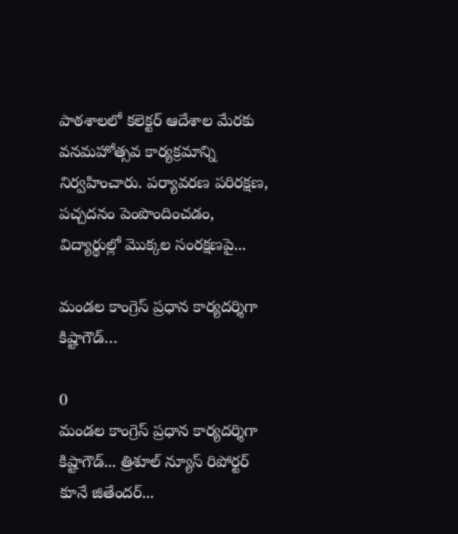పాఠశాలలో కలెక్టర్ ఆదేశాల మేరకు వనమహోత్సవ కార్యక్రమాన్ని నిర్వహించారు. పర్యావరణ పరిరక్షణ, పచ్చదనం పెంపొందించడం, విద్యార్థుల్లో మొక్కల సంరక్షణపై...

మండల కాంగ్రెస్ ప్రధాన కార్యదర్శిగా కిష్టాగౌడ్…

0
మండల కాంగ్రెస్ ప్రధాన కార్యదర్శిగా కిష్టాగౌడ్... త్రిశూల్ న్యూస్ రిపోర్టర్ కూనే జితేందర్...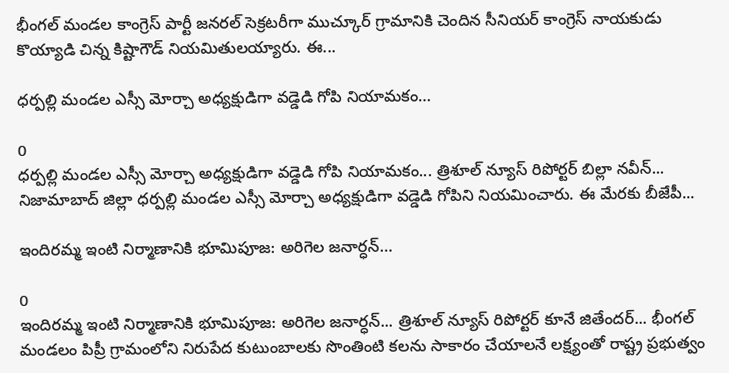భీంగల్ మండల కాంగ్రెస్ పార్టీ జనరల్ సెక్రటరీగా ముచ్కూర్ గ్రామానికి చెందిన సీనియర్ కాంగ్రెస్ నాయకుడు కొయ్యాడి చిన్న కిష్టాగౌడ్ నియమితులయ్యారు. ఈ...

ధర్పల్లి మండల ఎస్సీ మోర్చా అధ్యక్షుడిగా వడ్డెడి గోపి నియామకం…

0
ధర్పల్లి మండల ఎస్సీ మోర్చా అధ్యక్షుడిగా వడ్డెడి గోపి నియామకం... త్రిశూల్ న్యూస్ రిపోర్టర్ బిల్లా నవీన్... నిజామాబాద్ జిల్లా ధర్పల్లి మండల ఎస్సీ మోర్చా అధ్యక్షుడిగా వడ్డెడి గోపిని నియమించారు. ఈ మేరకు బీజేపీ...

ఇందిరమ్మ ఇంటి నిర్మాణానికి భూమిపూజ: అరిగెల జనార్ధన్…

0
ఇందిరమ్మ ఇంటి నిర్మాణానికి భూమిపూజ: అరిగెల జనార్ధన్... త్రిశూల్ న్యూస్ రిపోర్టర్ కూనే జితేందర్... భీంగల్ మండలం పిప్రీ గ్రామంలోని నిరుపేద కుటుంబాలకు సొంతింటి కలను సాకారం చేయాలనే లక్ష్యంతో రాష్ట్ర ప్రభుత్వం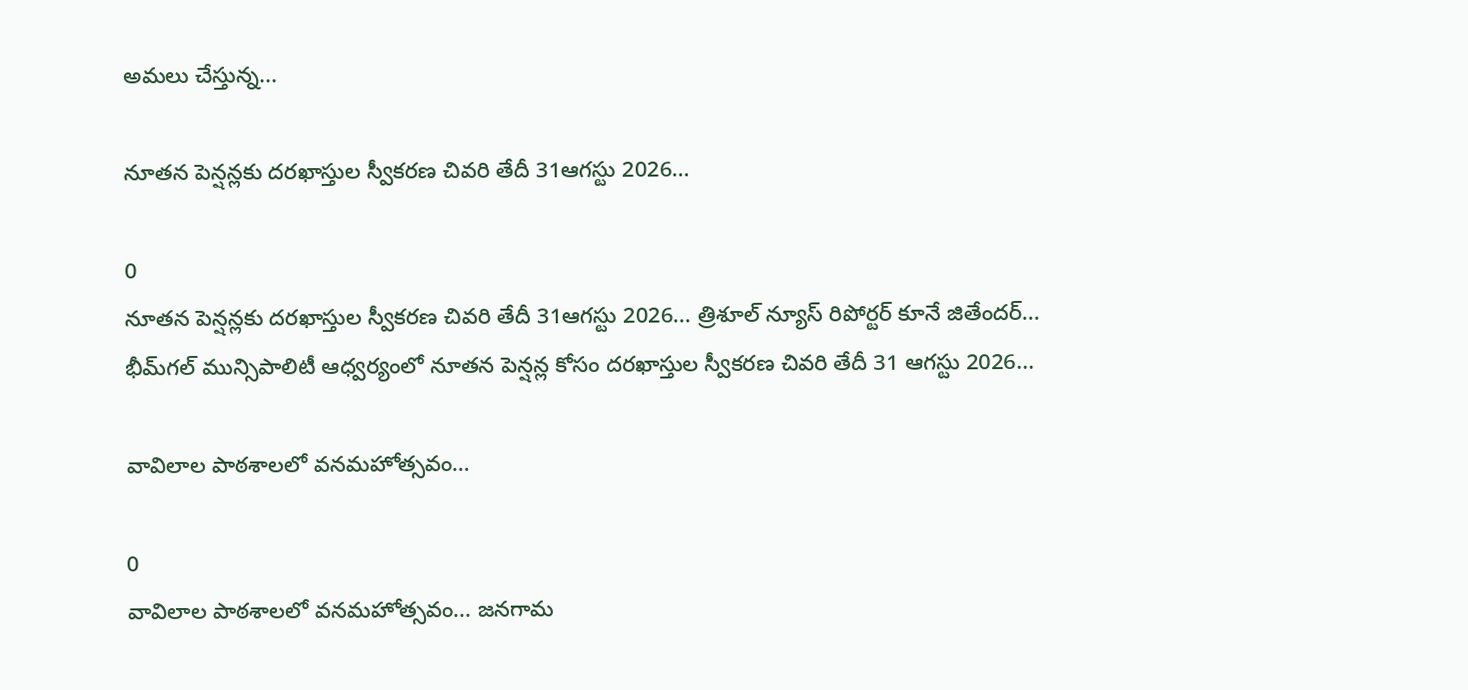అమలు చేస్తున్న...

నూతన పెన్షన్లకు దరఖాస్తుల స్వీకరణ చివరి తేదీ 31ఆగస్టు 2026…

0
నూతన పెన్షన్లకు దరఖాస్తుల స్వీకరణ చివరి తేదీ 31ఆగస్టు 2026... త్రిశూల్ న్యూస్ రిపోర్టర్ కూనే జితేందర్... భీమ్‌గల్ మున్సిపాలిటీ ఆధ్వర్యంలో నూతన పెన్షన్ల కోసం దరఖాస్తుల స్వీకరణ చివరి తేదీ 31 ఆగస్టు 2026...

వావిలాల పాఠశాలలో వనమహోత్సవం…

0
వావిలాల పాఠశాలలో వనమహోత్సవం... జనగామ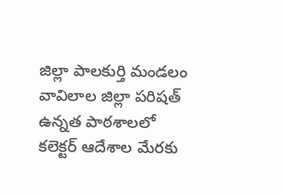జిల్లా పాలకుర్తి మండలం వావిలాల జిల్లా పరిషత్ ఉన్నత పాఠశాలలో కలెక్టర్ ఆదేశాల మేరకు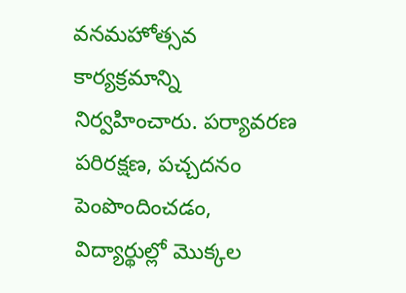వనమహోత్సవ కార్యక్రమాన్ని నిర్వహించారు. పర్యావరణ పరిరక్షణ, పచ్చదనం పెంపొందించడం, విద్యార్థుల్లో మొక్కల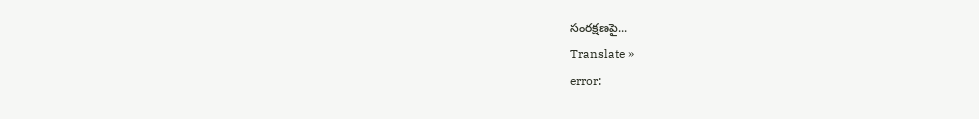సంరక్షణపై...
Translate »
error: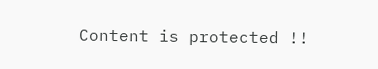Content is protected !!